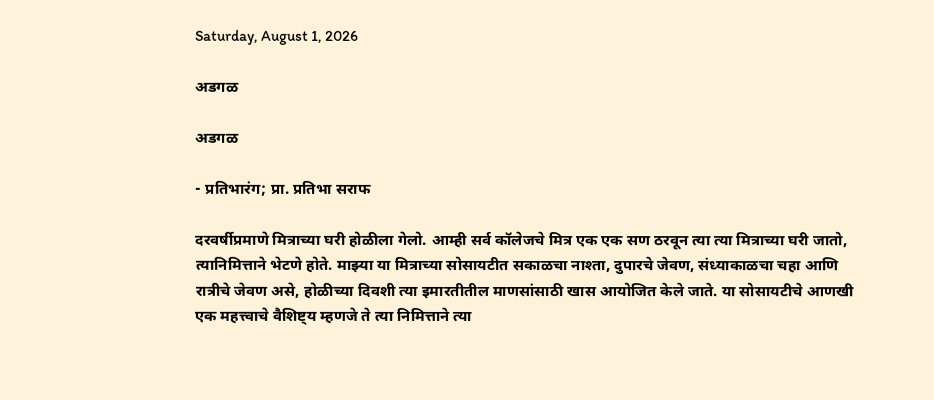Saturday, August 1, 2026

अडगळ

अडगळ

- प्रतिभारंग; प्रा. प्रतिभा सराफ

दरवर्षीप्रमाणे मित्राच्या घरी होळीला गेलो. आम्ही सर्व कॉलेजचे मित्र एक एक सण ठरवून त्या त्या मित्राच्या घरी जातो, त्यानिमित्ताने भेटणे होते. माझ्या या मित्राच्या सोसायटीत सकाळचा नाश्ता, दुपारचे जेवण, संध्याकाळचा चहा आणि रात्रीचे जेवण असे, होळीच्या दिवशी त्या इमारतीतील माणसांसाठी खास आयोजित केले जाते. या सोसायटीचे आणखी एक महत्त्वाचे वैशिष्ट्य म्हणजे ते त्या निमित्ताने त्या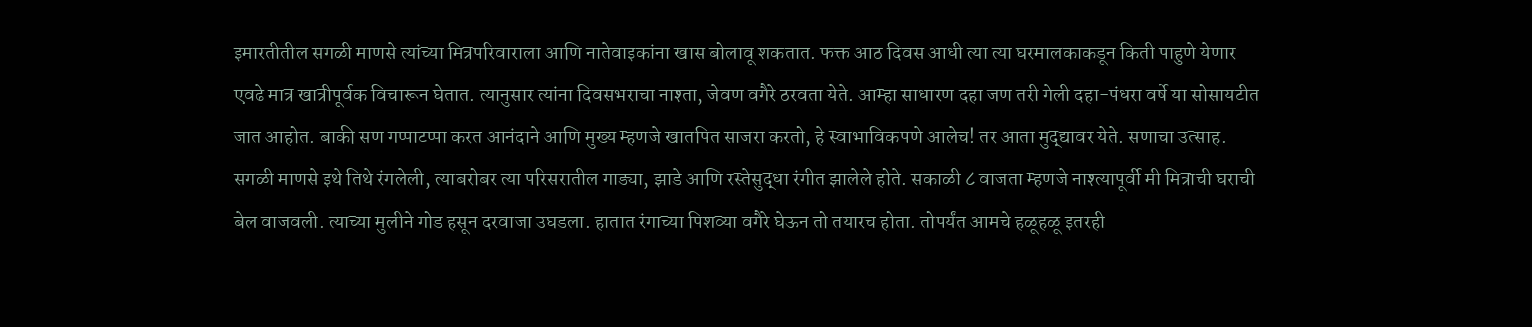इमारतीतील सगळी माणसे त्यांच्या मित्रपरिवाराला आणि नातेवाइकांना खास बोलावू शकतात. फक्त आठ दिवस आधी त्या त्या घरमालकाकडून किती पाहुणे येणार एवढे मात्र खात्रीपूर्वक विचारून घेतात. त्यानुसार त्यांना दिवसभराचा नाश्ता, जेवण वगैरे ठरवता येते. आम्हा साधारण दहा जण तरी गेली दहा-पंधरा वर्षे या सोसायटीत जात आहोत. बाकी सण गप्पाटप्पा करत आनंदाने आणि मुख्य म्हणजे खातपित साजरा करतो, हे स्वाभाविकपणे आलेच! तर आता मुद्द्यावर येते. सणाचा उत्साह. सगळी माणसे इथे तिथे रंगलेली, त्याबरोबर त्या परिसरातील गाड्या, झाडे आणि रस्तेसुद्धा रंगीत झालेले होते. सकाळी ८ वाजता म्हणजे नाश्त्यापूर्वी मी मित्राची घराची बेल वाजवली. त्याच्या मुलीने गोड हसून दरवाजा उघडला. हातात रंगाच्या पिशव्या वगैरे घेऊन तो तयारच होता. तोपर्यंत आमचे हळूहळू इतरही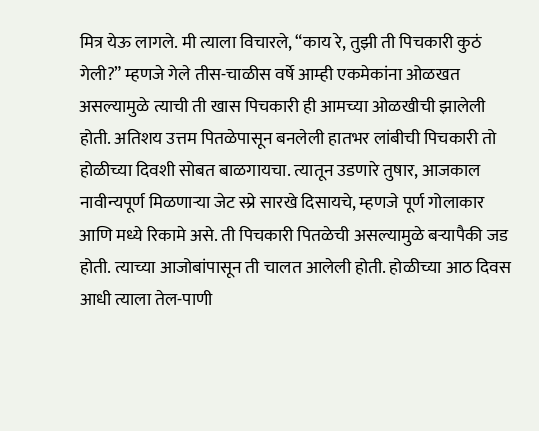मित्र येऊ लागले. मी त्याला विचारले, “काय रे, तुझी ती पिचकारी कुठं गेली?” म्हणजे गेले तीस-चाळीस वर्षे आम्ही एकमेकांना ओळखत असल्यामुळे त्याची ती खास पिचकारी ही आमच्या ओळखीची झालेली होती. अतिशय उत्तम पितळेपासून बनलेली हातभर लांबीची पिचकारी तो होळीच्या दिवशी सोबत बाळगायचा. त्यातून उडणारे तुषार, आजकाल नावीन्यपूर्ण मिळणाऱ्या जेट स्प्रे सारखे दिसायचे, म्हणजे पूर्ण गोलाकार आणि मध्ये रिकामे असे. ती पिचकारी पितळेची असल्यामुळे बऱ्यापैकी जड होती. त्याच्या आजोबांपासून ती चालत आलेली होती. होळीच्या आठ दिवस आधी त्याला तेल-पाणी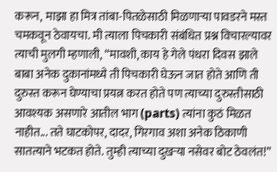करून, माझा हा मित्र तांबा-पितळेसाठी मिळणाऱ्या पावडरने मस्त चमकवून ठेवायचा. मी त्याला पिचकारी संबंधित प्रश्न विचारल्यावर त्याची मुलगी म्हणाली, “मावशी, काय हे गेले पंधरा दिवस झाले बाबा अनेक दुकानांमध्ये ती पिचकारी घेऊन जात होते आणि ती दुरुस्त करून घेण्याचा प्रयत्न करत होते पण त्याच्या दुरुस्तीसाठी आवश्यक असणारे आतील भाग (parts) त्यांना कुठं मिळत नाहीत... तते घाटकोपर, दादर, गिरगाव अशा अनेक ठिकाणी सातत्याने भटकत होते. तुम्ही त्याच्या दुखऱ्या नसेवर बोट ठेवलंत!”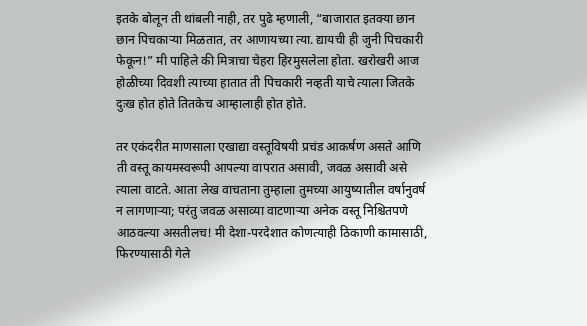इतके बोलून ती थांबली नाही, तर पुढे म्हणाली, “बाजारात इतक्या छान छान पिचकाऱ्या मिळतात, तर आणायच्या त्या. द्यायची ही जुनी पिचकारी फेकून!” मी पाहिले की मित्राचा चेहरा हिरमुसलेला होता. खरोखरी आज होळीच्या दिवशी त्याच्या हातात ती पिचकारी नव्हती याचे त्याला जितके दुःख होत होते तितकेच आम्हालाही होत होते.

तर एकंदरीत माणसाला एखाद्या वस्तूविषयी प्रचंड आकर्षण असते आणि ती वस्तू कायमस्वरूपी आपल्या वापरात असावी, जवळ असावी असे त्याला वाटते. आता लेख वाचताना तुम्हाला तुमच्या आयुष्यातील वर्षानुवर्ष न लागणाऱ्या; परंतु जवळ असाव्या वाटणाऱ्या अनेक वस्तू निश्चितपणे आठवल्या असतीलच! मी देशा-परदेशात कोणत्याही ठिकाणी कामासाठी, फिरण्यासाठी गेले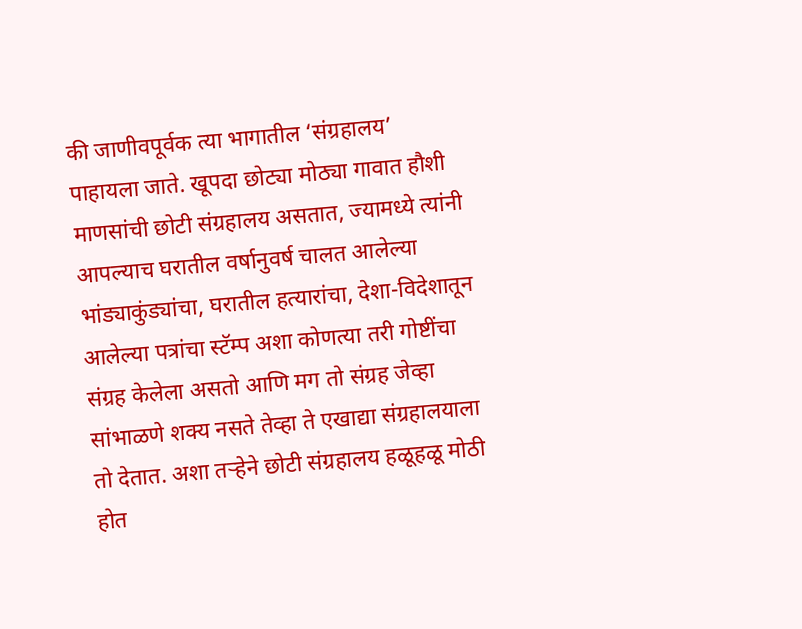की जाणीवपूर्वक त्या भागातील ‘संग्रहालय’ पाहायला जाते. खूपदा छोट्या मोठ्या गावात हौशी माणसांची छोटी संग्रहालय असतात, ज्यामध्ये त्यांनी आपल्याच घरातील वर्षानुवर्ष चालत आलेल्या भांड्याकुंड्यांचा, घरातील हत्यारांचा, देशा-विदेशातून आलेल्या पत्रांचा स्टॅम्प अशा कोणत्या तरी गोष्टींचा संग्रह केलेला असतो आणि मग तो संग्रह जेव्हा सांभाळणे शक्य नसते तेव्हा ते एखाद्या संग्रहालयाला तो देतात. अशा तऱ्हेने छोटी संग्रहालय हळूहळू मोठी होत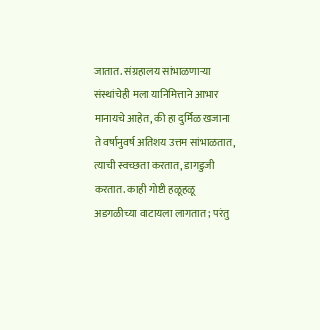जातात. संग्रहालय सांभाळणाऱ्या संस्थांचेही मला यानिमित्ताने आभार मानायचे आहेत, की हा दुर्मिळ खजाना ते वर्षानुवर्ष अतिशय उत्तम सांभाळतात, त्याची स्वच्छता करतात, डागडुजी करतात. काही गोष्टी हळूहळू अडगळीच्या वाटायला लागतात; परंतु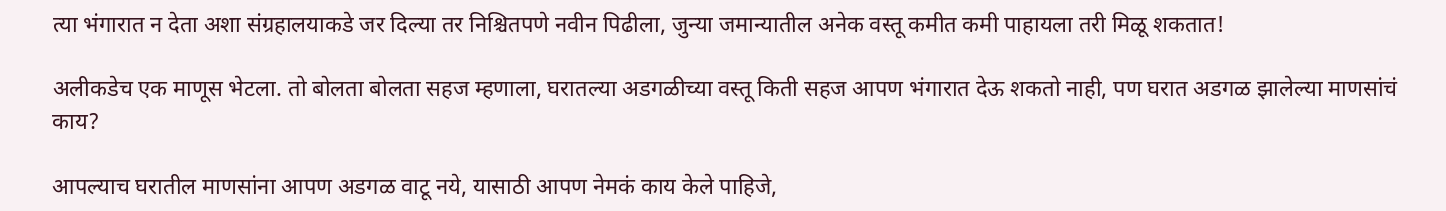त्या भंगारात न देता अशा संग्रहालयाकडे जर दिल्या तर निश्चितपणे नवीन पिढीला, जुन्या जमान्यातील अनेक वस्तू कमीत कमी पाहायला तरी मिळू शकतात!

अलीकडेच एक माणूस भेटला. तो बोलता बोलता सहज म्हणाला, घरातल्या अडगळीच्या वस्तू किती सहज आपण भंगारात देऊ शकतो नाही, पण घरात अडगळ झालेल्या माणसांचं काय?

आपल्याच घरातील माणसांना आपण अडगळ वाटू नये, यासाठी आपण नेमकं काय केले पाहिजे,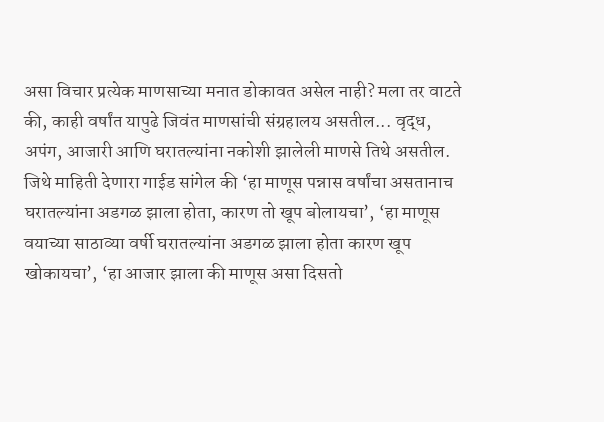असा विचार प्रत्येक माणसाच्या मनात डोकावत असेल नाही? मला तर वाटते की, काही वर्षांत यापुढे जिवंत माणसांची संग्रहालय असतील... वृद्ध, अपंग, आजारी आणि घरातल्यांना नकोशी झालेली माणसे तिथे असतील. जिथे माहिती देणारा गाईड सांगेल की ‘हा माणूस पन्नास वर्षांचा असतानाच घरातल्यांना अडगळ झाला होता, कारण तो खूप बोलायचा’, ‘हा माणूस वयाच्या साठाव्या वर्षी घरातल्यांना अडगळ झाला होता कारण खूप खोकायचा’, ‘हा आजार झाला की माणूस असा दिसतो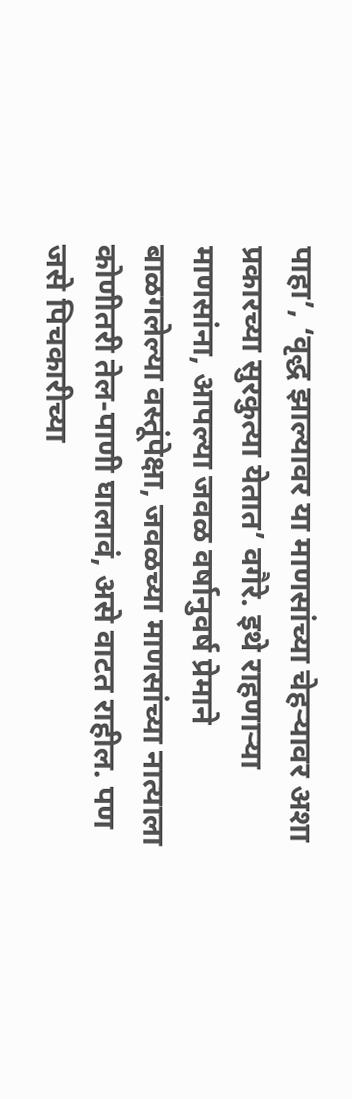पाहा’, ‘वृद्ध झाल्यावर या माणसांच्या चेहऱ्यावर अशा प्रकारच्या सुरकुत्या येतात’ वगैरे. इथे राहणाऱ्या माणसांना, आपल्या जवळ वर्षानुवर्ष प्रेमाने बाळगलेल्या वस्तूंपेक्षा, जवळच्या माणसांच्या नात्याला कोणीतरी तेल-पाणी घालावं, असे वाटत राहील. पण जसे पिचकारीच्या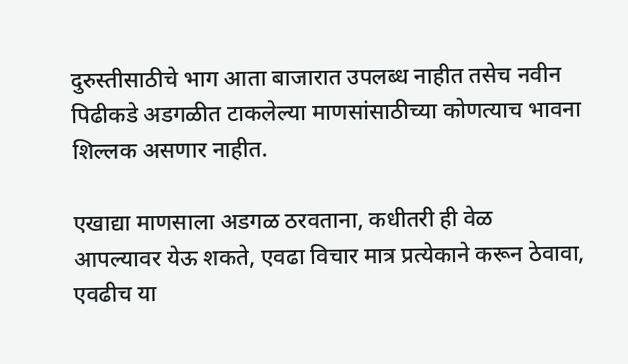दुरुस्तीसाठीचे भाग आता बाजारात उपलब्ध नाहीत तसेच नवीन पिढीकडे अडगळीत टाकलेल्या माणसांसाठीच्या कोणत्याच भावना शिल्लक असणार नाहीत.

एखाद्या माणसाला अडगळ ठरवताना, कधीतरी ही वेळ आपल्यावर येऊ शकते, एवढा विचार मात्र प्रत्येकाने करून ठेवावा, एवढीच या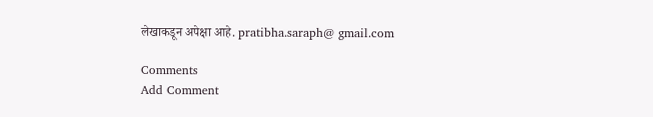लेखाकडून अपेक्षा आहे. pratibha.saraph@ gmail.com

Comments
Add Comment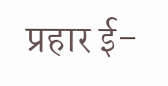प्रहार ई-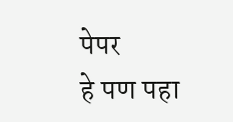पेपर
हे पण पहा